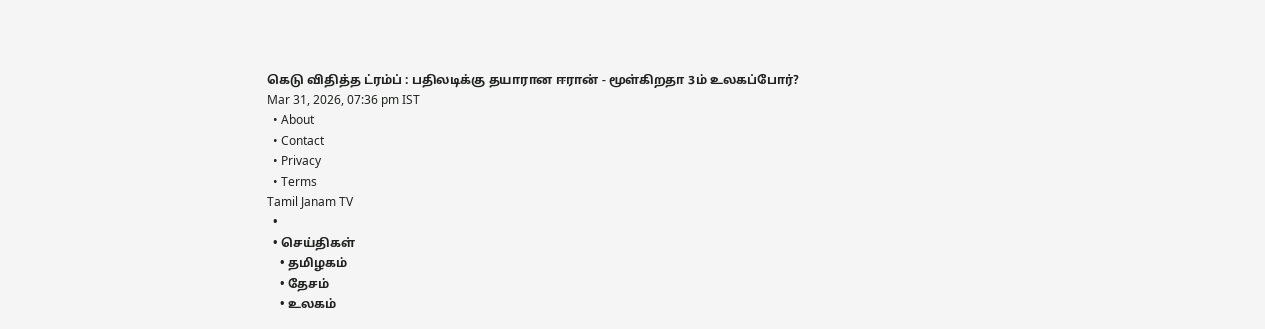கெடு விதித்த ட்ரம்ப் : பதிலடிக்கு தயாரான ஈரான் - மூள்கிறதா 3ம் உலகப்போர்?
Mar 31, 2026, 07:36 pm IST
  • About
  • Contact
  • Privacy
  • Terms
Tamil Janam TV
  •
  • செய்திகள்
    • தமிழகம்
    • தேசம்
    • உலகம்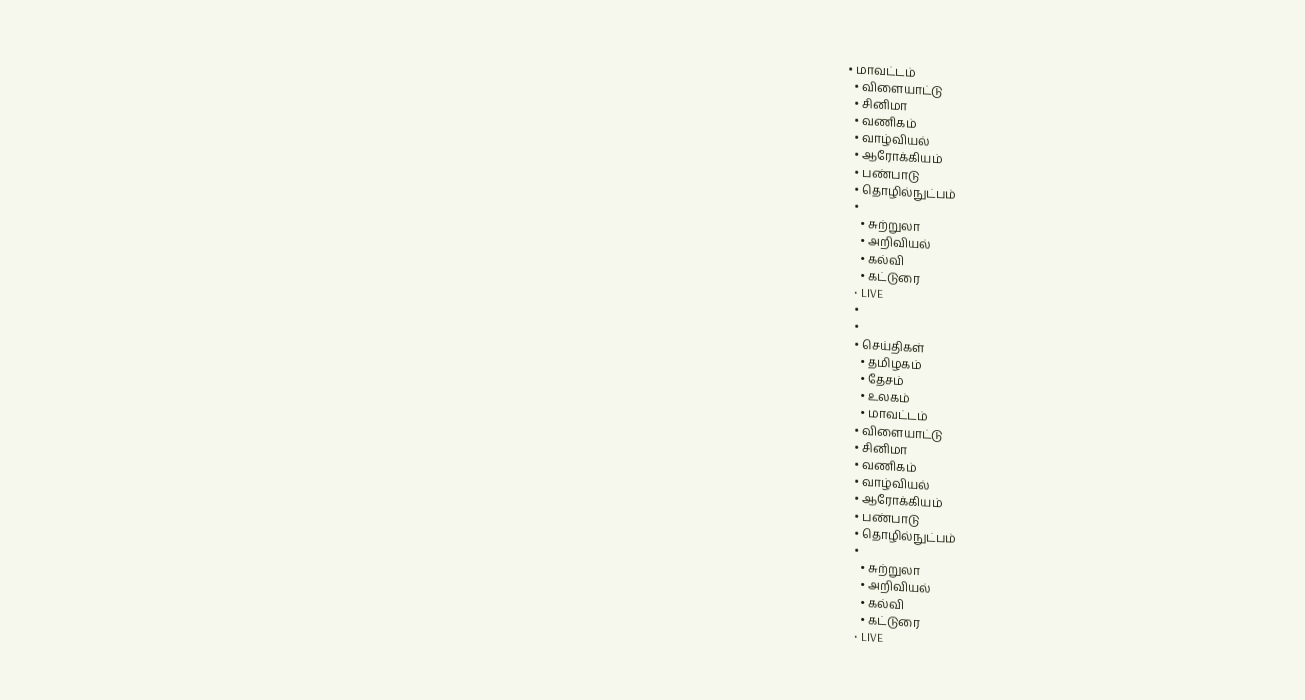• மாவட்டம்
  • விளையாட்டு
  • சினிமா
  • வணிகம்
  • வாழ்வியல்
  • ஆரோக்கியம்
  • பண்பாடு
  • தொழில்நுட்பம்
  •
    • சுற்றுலா
    • அறிவியல்
    • கல்வி
    • கட்டுரை
  • LIVE
  •
  •
  • செய்திகள்
    • தமிழகம்
    • தேசம்
    • உலகம்
    • மாவட்டம்
  • விளையாட்டு
  • சினிமா
  • வணிகம்
  • வாழ்வியல்
  • ஆரோக்கியம்
  • பண்பாடு
  • தொழில்நுட்பம்
  •
    • சுற்றுலா
    • அறிவியல்
    • கல்வி
    • கட்டுரை
  • LIVE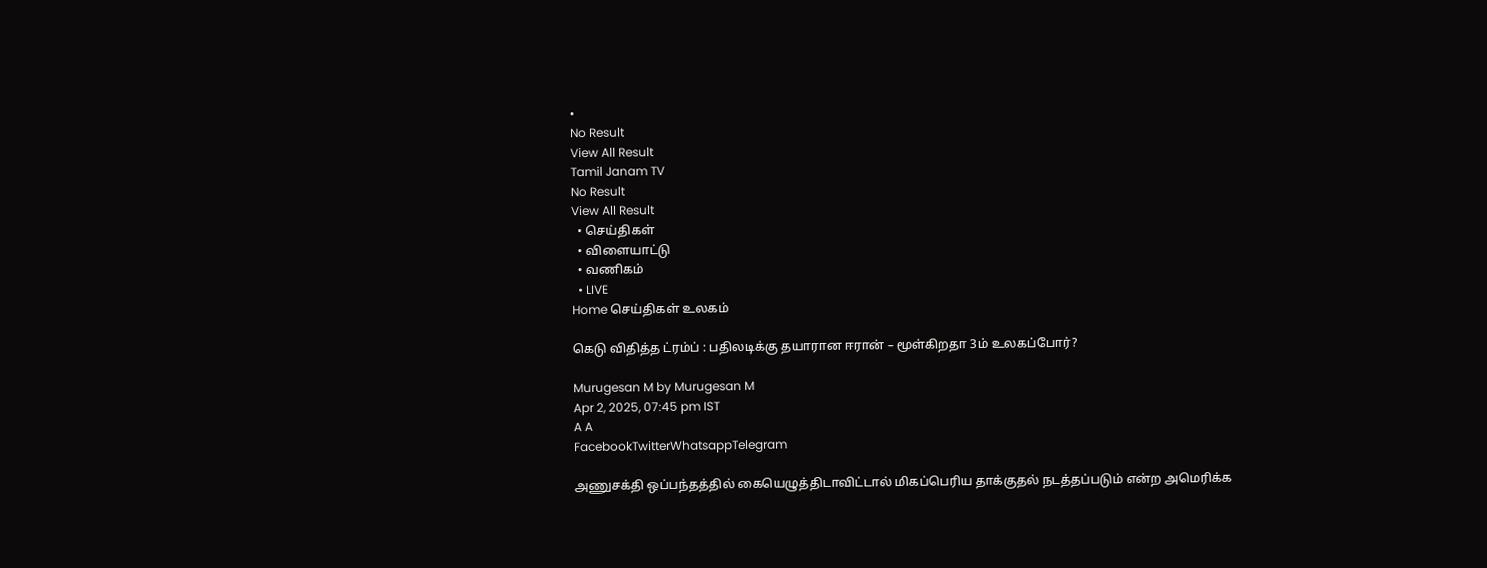•
No Result
View All Result
Tamil Janam TV
No Result
View All Result
  • செய்திகள்
  • விளையாட்டு
  • வணிகம்
  • LIVE
Home செய்திகள் உலகம்

கெடு விதித்த ட்ரம்ப் : பதிலடிக்கு தயாரான ஈரான் – மூள்கிறதா 3ம் உலகப்போர்?

Murugesan M by Murugesan M
Apr 2, 2025, 07:45 pm IST
A A
FacebookTwitterWhatsappTelegram

அணுசக்தி ஒப்பந்தத்தில் கையெழுத்திடாவிட்டால் மிகப்பெரிய தாக்குதல் நடத்தப்படும் என்ற அமெரிக்க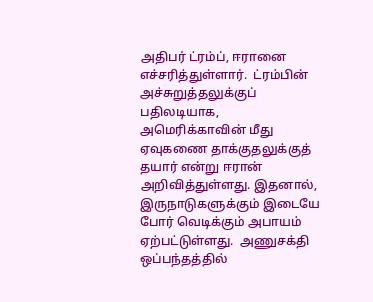அதிபர் ட்ரம்ப், ஈரானை எச்சரித்துள்ளார்.  ட்ரம்பின் அச்சுறுத்தலுக்குப் பதிலடியாக, அமெரிக்காவின் மீது  ஏவுகணை தாக்குதலுக்குத் தயார் என்று ஈரான் அறிவித்துள்ளது. இதனால், இருநாடுகளுக்கும் இடையே போர் வெடிக்கும் அபாயம் ஏற்பட்டுள்ளது.  அணுசக்தி ஒப்பந்தத்தில்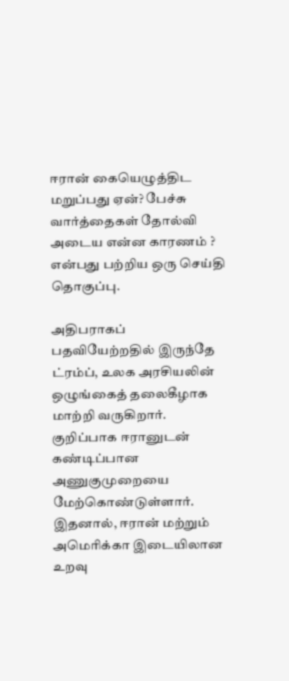ஈரான் கையெழுத்திட மறுப்பது ஏன்? பேச்சு வார்த்தைகள் தோல்வி அடைய என்ன காரணம் ? என்பது பற்றிய ஒரு செய்தி தொகுப்பு.

அதிபராகப் பதவியேற்றதில் இருந்தே ட்ரம்ப், உலக அரசியலின் ஒழுங்கைத் தலைகீழாக மாற்றி வருகிறார். குறிப்பாக ஈரானுடன் கண்டிப்பான அணுகுமுறையை மேற்கொண்டுள்ளார். இதனால், ஈரான் மற்றும் அமெரிக்கா இடையிலான உறவு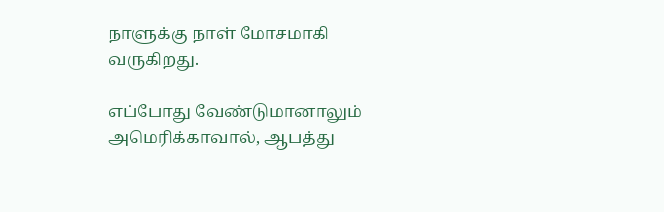நாளுக்கு நாள் மோசமாகி வருகிறது.

எப்போது வேண்டுமானாலும் அமெரிக்காவால், ஆபத்து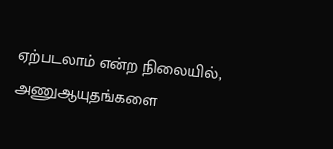ஏற்படலாம் என்ற நிலையில், அணுஆயுதங்களை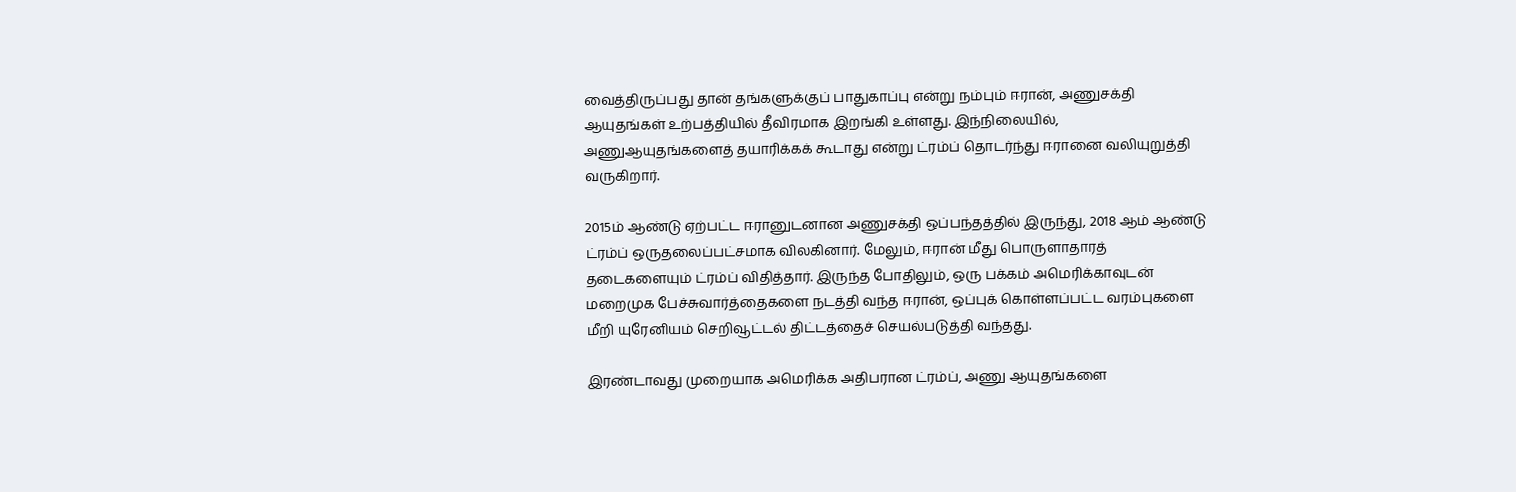வைத்திருப்பது தான் தங்களுக்குப் பாதுகாப்பு என்று நம்பும் ஈரான், அணுசக்தி ஆயுதங்கள் உற்பத்தியில் தீவிரமாக இறங்கி உள்ளது. இந்நிலையில், அணுஆயுதங்களைத் தயாரிக்கக் கூடாது என்று ட்ரம்ப் தொடர்ந்து ஈரானை வலியுறுத்தி வருகிறார்.

2015ம் ஆண்டு ஏற்பட்ட ஈரானுடனான அணுசக்தி ஒப்பந்தத்தில் இருந்து, 2018 ஆம் ஆண்டு ட்ரம்ப் ஒருதலைப்பட்சமாக விலகினார். மேலும், ஈரான் மீது பொருளாதாரத் தடைகளையும் ட்ரம்ப் விதித்தார். இருந்த போதிலும், ஒரு பக்கம் அமெரிக்காவுடன் மறைமுக பேச்சுவார்த்தைகளை நடத்தி வந்த ஈரான், ஒப்புக் கொள்ளப்பட்ட வரம்புகளை மீறி யுரேனியம் செறிவூட்டல் திட்டத்தைச் செயல்படுத்தி வந்தது.

இரண்டாவது முறையாக அமெரிக்க அதிபரான ட்ரம்ப், அணு ஆயுதங்களை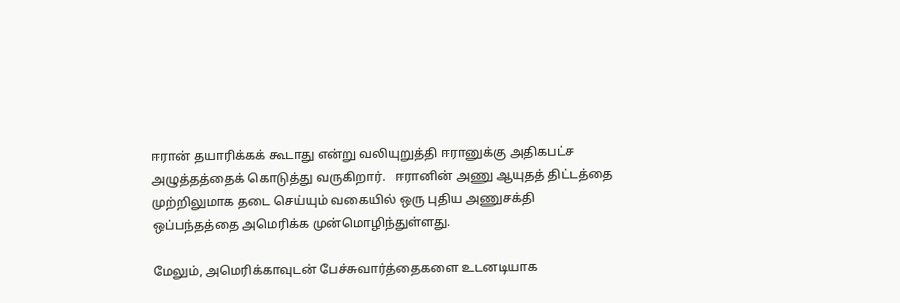ஈரான் தயாரிக்கக் கூடாது என்று வலியுறுத்தி ஈரானுக்கு அதிகபட்ச அழுத்தத்தைக் கொடுத்து வருகிறார்.   ஈரானின் அணு ஆயுதத் திட்டத்தை முற்றிலுமாக தடை செய்யும் வகையில் ஒரு புதிய அணுசக்தி ஒப்பந்தத்தை அமெரிக்க முன்மொழிந்துள்ளது.

மேலும், அமெரிக்காவுடன் பேச்சுவார்த்தைகளை உடனடியாக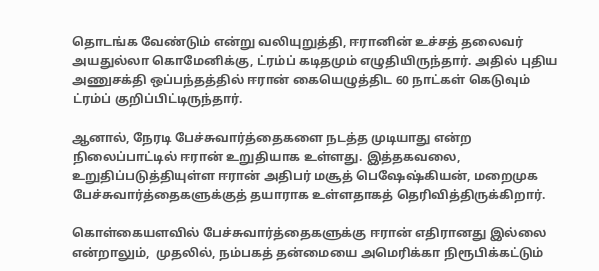தொடங்க வேண்டும் என்று வலியுறுத்தி, ஈரானின் உச்சத் தலைவர் அயதுல்லா கொமேனிக்கு, ட்ரம்ப் கடிதமும் எழுதியிருந்தார். அதில் புதிய அணுசக்தி ஒப்பந்தத்தில் ஈரான் கையெழுத்திட 60 நாட்கள் கெடுவும் ட்ரம்ப் குறிப்பிட்டிருந்தார்.

ஆனால், நேரடி பேச்சுவார்த்தைகளை நடத்த முடியாது என்ற நிலைப்பாட்டில் ஈரான் உறுதியாக உள்ளது. இத்தகவலை, உறுதிப்படுத்தியுள்ள ஈரான் அதிபர் மசூத் பெஷேஷ்கியன், மறைமுக பேச்சுவார்த்தைகளுக்குத் தயாராக உள்ளதாகத் தெரிவித்திருக்கிறார்.

கொள்கையளவில் பேச்சுவார்த்தைகளுக்கு ஈரான் எதிரானது இல்லை என்றாலும்,  முதலில், நம்பகத் தன்மையை அமெரிக்கா நிரூபிக்கட்டும்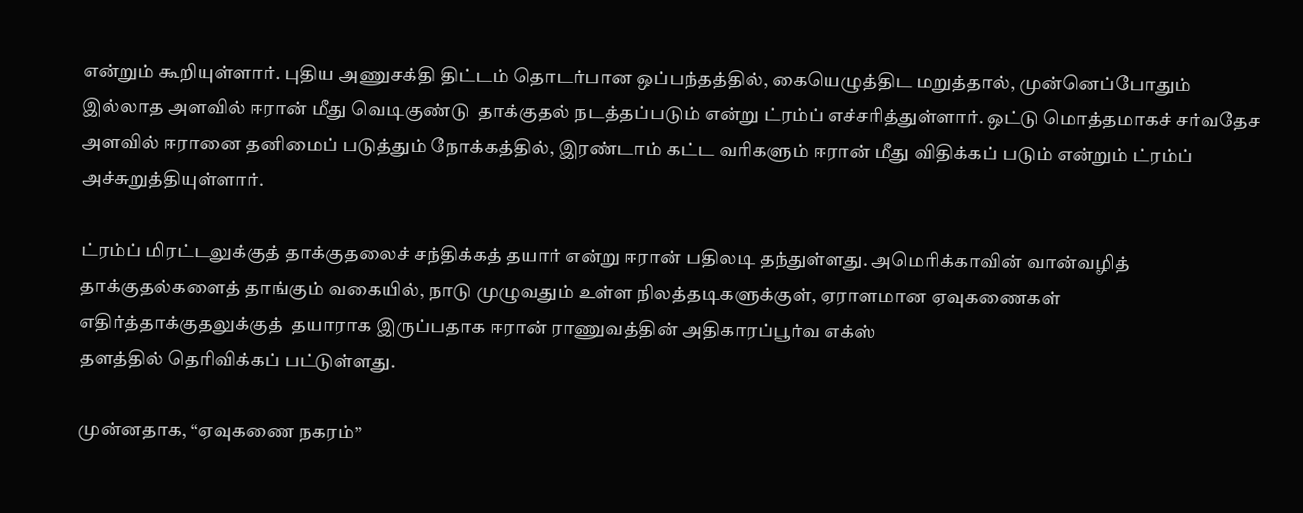என்றும் கூறியுள்ளார். புதிய அணுசக்தி திட்டம் தொடர்பான ஒப்பந்தத்தில், கையெழுத்திட மறுத்தால், முன்னெப்போதும் இல்லாத அளவில் ஈரான் மீது வெடிகுண்டு  தாக்குதல் நடத்தப்படும் என்று ட்ரம்ப் எச்சரித்துள்ளார். ஒட்டு மொத்தமாகச் சர்வதேச அளவில் ஈரானை தனிமைப் படுத்தும் நோக்கத்தில், இரண்டாம் கட்ட வரிகளும் ஈரான் மீது விதிக்கப் படும் என்றும் ட்ரம்ப் அச்சுறுத்தியுள்ளார்.

ட்ரம்ப் மிரட்டலுக்குத் தாக்குதலைச் சந்திக்கத் தயார் என்று ஈரான் பதிலடி தந்துள்ளது. அமெரிக்காவின் வான்வழித் தாக்குதல்களைத் தாங்கும் வகையில், நாடு முழுவதும் உள்ள நிலத்தடிகளுக்குள், ஏராளமான ஏவுகணைகள்  எதிர்த்தாக்குதலுக்குத்  தயாராக இருப்பதாக ஈரான் ராணுவத்தின் அதிகாரப்பூர்வ எக்ஸ்
தளத்தில் தெரிவிக்கப் பட்டுள்ளது.

முன்னதாக, “ஏவுகணை நகரம்”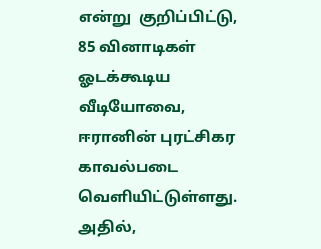என்று  குறிப்பிட்டு, 85 வினாடிகள் ஓடக்கூடிய வீடியோவை, ஈரானின் புரட்சிகர காவல்படை வெளியிட்டுள்ளது. அதில்,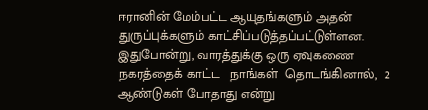ஈரானின் மேம்பட்ட ஆயுதங்களும் அதன் துருப்புக்களும் காட்சிப்படுத்தப்பட்டுள்ளன. இதுபோன்று, வாரத்துக்கு ஒரு ஏவுகணை நகரத்தைக் காட்ட   நாங்கள்  தொடங்கினால்,  2 ஆண்டுகள் போதாது என்று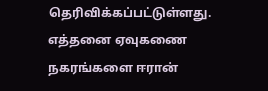தெரிவிக்கப்பட்டுள்ளது.  எத்தனை ஏவுகணை நகரங்களை ஈரான்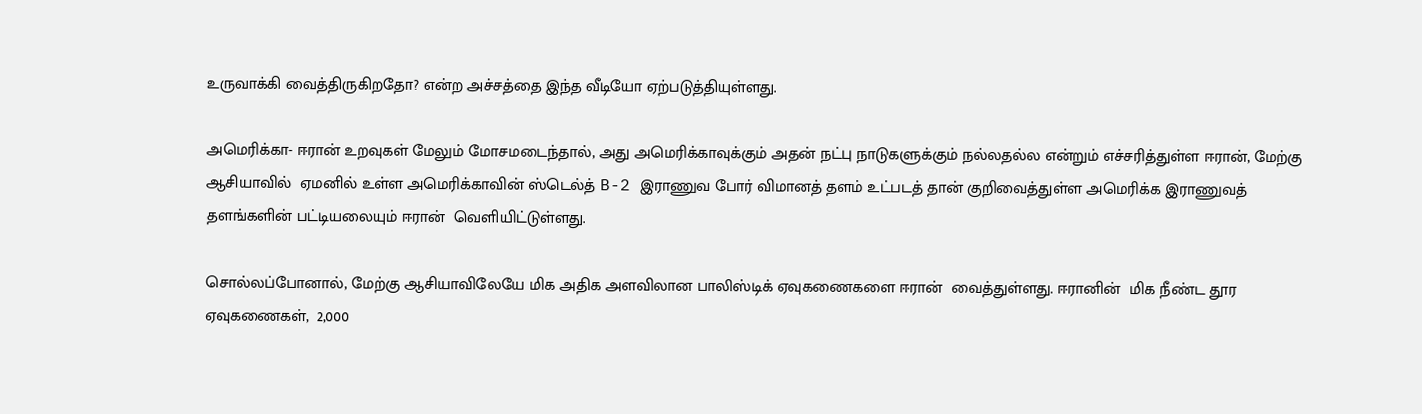உருவாக்கி வைத்திருகிறதோ? என்ற அச்சத்தை இந்த வீடியோ ஏற்படுத்தியுள்ளது.

அமெரிக்கா- ஈரான் உறவுகள் மேலும் மோசமடைந்தால், அது அமெரிக்காவுக்கும் அதன் நட்பு நாடுகளுக்கும் நல்லதல்ல என்றும் எச்சரித்துள்ள ஈரான், மேற்கு ஆசியாவில்  ஏமனில் உள்ள அமெரிக்காவின் ஸ்டெல்த் B-2 இராணுவ போர் விமானத் தளம் உட்படத் தான் குறிவைத்துள்ள அமெரிக்க இராணுவத் தளங்களின் பட்டியலையும் ஈரான்  வெளியிட்டுள்ளது.

சொல்லப்போனால், மேற்கு ஆசியாவிலேயே மிக அதிக அளவிலான பாலிஸ்டிக் ஏவுகணைகளை ஈரான்  வைத்துள்ளது. ஈரானின்  மிக நீண்ட தூர ஏவுகணைகள்,  2,000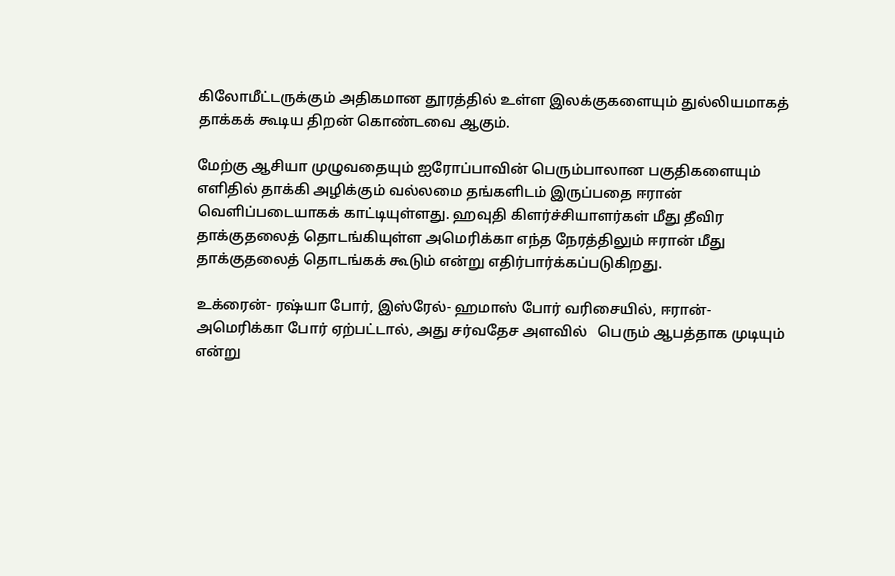கிலோமீட்டருக்கும் அதிகமான தூரத்தில் உள்ள இலக்குகளையும் துல்லியமாகத் தாக்கக் கூடிய திறன் கொண்டவை ஆகும்.

மேற்கு ஆசியா முழுவதையும் ஐரோப்பாவின் பெரும்பாலான பகுதிகளையும் எளிதில் தாக்கி அழிக்கும் வல்லமை தங்களிடம் இருப்பதை ஈரான் வெளிப்படையாகக் காட்டியுள்ளது. ஹவுதி கிளர்ச்சியாளர்கள் மீது தீவிர தாக்குதலைத் தொடங்கியுள்ள அமெரிக்கா எந்த நேரத்திலும் ஈரான் மீது தாக்குதலைத் தொடங்கக் கூடும் என்று எதிர்பார்க்கப்படுகிறது.

உக்ரைன்- ரஷ்யா போர், இஸ்ரேல்- ஹமாஸ் போர் வரிசையில், ஈரான்- அமெரிக்கா போர் ஏற்பட்டால், அது சர்வதேச அளவில்   பெரும் ஆபத்தாக முடியும் என்று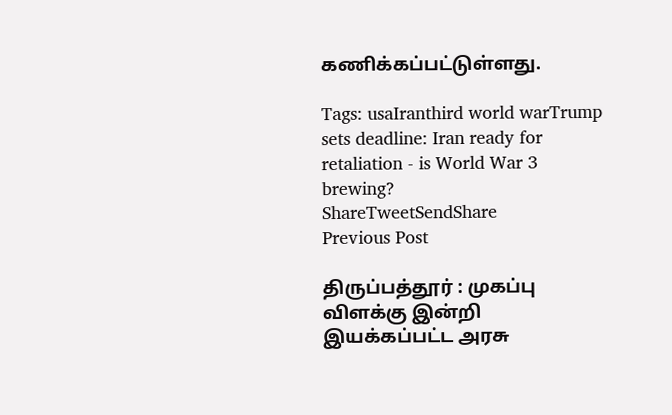கணிக்கப்பட்டுள்ளது.

Tags: usaIranthird world warTrump sets deadline: Iran ready for retaliation - is World War 3 brewing?
ShareTweetSendShare
Previous Post

திருப்பத்தூர் : முகப்பு விளக்கு இன்றி இயக்கப்பட்ட அரசு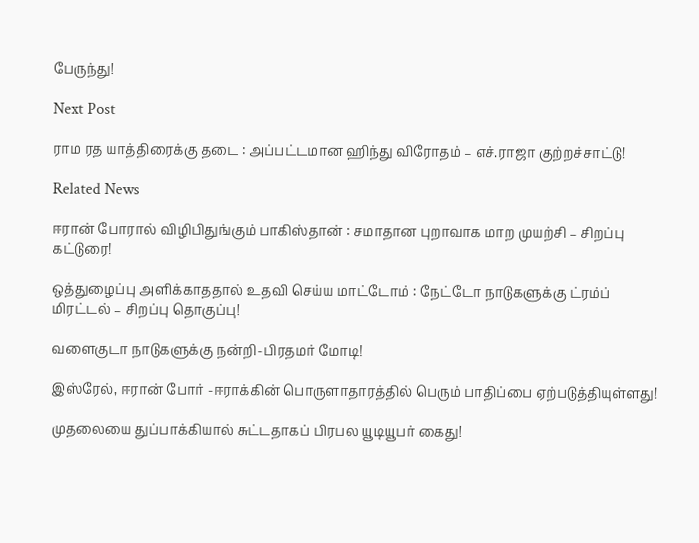பேருந்து!

Next Post

ராம ரத யாத்திரைக்கு தடை : அப்பட்டமான ஹிந்து விரோதம் – எச்.ராஜா குற்றச்சாட்டு!

Related News

ஈரான் போரால் விழிபிதுங்கும் பாகிஸ்தான் : சமாதான புறாவாக மாற முயற்சி – சிறப்பு கட்டுரை!

ஒத்துழைப்பு அளிக்காததால் உதவி செய்ய மாட்டோம் : நேட்டோ நாடுகளுக்கு ட்ரம்ப் மிரட்டல் – சிறப்பு தொகுப்பு!

வளைகுடா நாடுகளுக்கு நன்றி-பிரதமர் மோடி!

இஸ்ரேல், ஈரான் போர் -ஈராக்கின் பொருளாதாரத்தில் பெரும் பாதிப்பை ஏற்படுத்தியுள்ளது!

முதலையை துப்பாக்கியால் சுட்டதாகப் பிரபல யூடியூபர் கைது!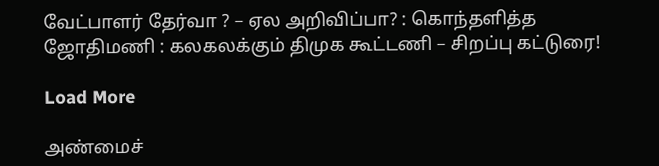வேட்பாளர் தேர்வா ? – ஏல அறிவிப்பா? : கொந்தளித்த ஜோதிமணி : கலகலக்கும் திமுக கூட்டணி – சிறப்பு கட்டுரை!

Load More

அண்மைச்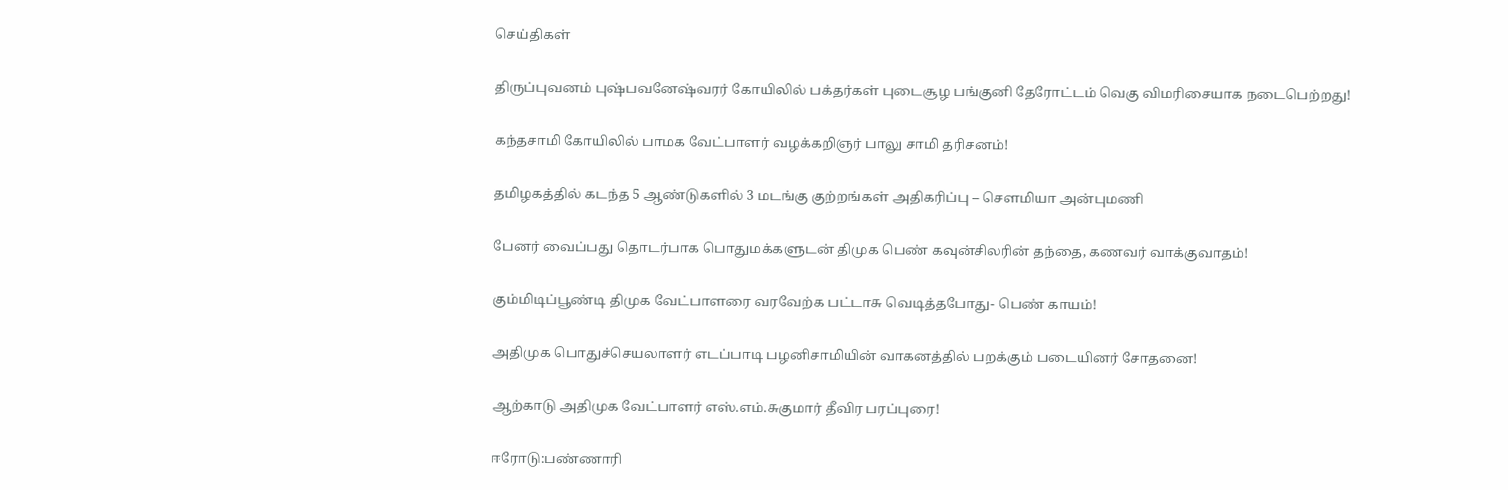செய்திகள்

திருப்புவனம் புஷ்பவனேஷ்வரர் கோயிலில் பக்தர்கள் புடைசூழ பங்குனி தேரோட்டம் வெகு விமரிசையாக நடைபெற்றது!

கந்தசாமி கோயிலில் பாமக வேட்பாளர் வழக்கறிஞர் பாலு சாமி தரிசனம்!

தமிழகத்தில் கடந்த 5 ஆண்டுகளில் 3 மடங்கு குற்றங்கள் அதிகரிப்பு – சௌமியா அன்புமணி

பேனர் வைப்பது தொடர்பாக பொதுமக்களுடன் திமுக பெண் கவுன்சிலரின் தந்தை, கணவர் வாக்குவாதம்!

கும்மிடிப்பூண்டி திமுக வேட்பாளரை வரவேற்க பட்டாசு வெடித்தபோது- பெண் காயம்!

அதிமுக பொதுச்செயலாளர் எடப்பாடி பழனிசாமியின் வாகனத்தில் பறக்கும் படையினர் சோதனை!

ஆற்காடு அதிமுக வேட்பாளர் எஸ்.எம்.சுகுமார் தீவிர பரப்புரை!

ஈரோடு:பண்ணாரி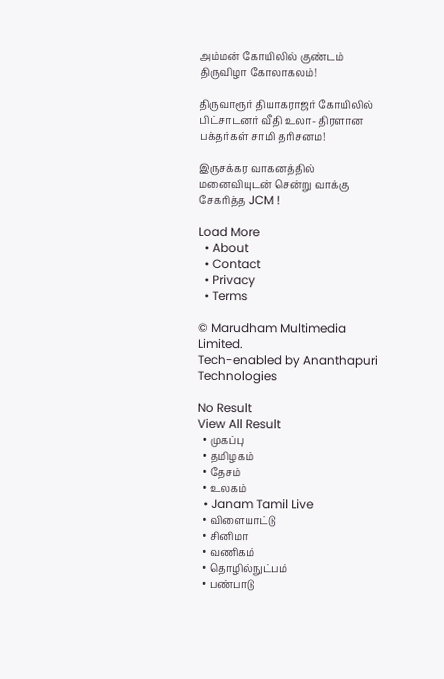அம்மன் கோயிலில் குண்டம் திருவிழா கோலாகலம்!

திருவாரூர் தியாகராஜர் கோயிலில் பிட்சாடனர் வீதி உலா- திரளான பக்தர்கள் சாமி தரிசனம!

இருசக்கர வாகனத்தில் மனைவியுடன் சென்று வாக்கு சேகரித்த JCM !

Load More
  • About
  • Contact
  • Privacy
  • Terms

© Marudham Multimedia Limited.
Tech-enabled by Ananthapuri Technologies

No Result
View All Result
  • முகப்பு
  • தமிழகம்
  • தேசம்
  • உலகம்
  • Janam Tamil Live
  • விளையாட்டு
  • சினிமா
  • வணிகம்
  • தொழில்நுட்பம்
  • பண்பாடு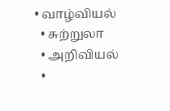• வாழ்வியல்
  • சுற்றுலா
  • அறிவியல்
  •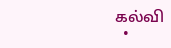கல்வி
  •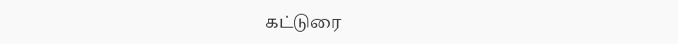கட்டுரை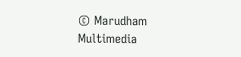© Marudham Multimedia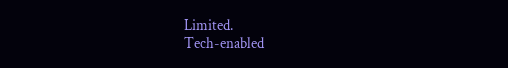Limited.
Tech-enabled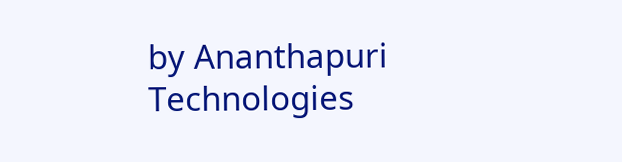by Ananthapuri Technologies